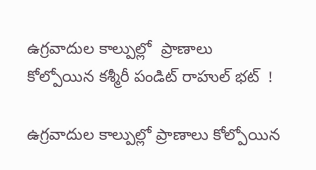ఉగ్రవాదుల కాల్పుల్లో  ప్రాణాలు కోల్పోయిన కశ్మీరీ పండిట్ రాహుల్ భట్  !

ఉగ్రవాదుల కాల్పుల్లో ప్రాణాలు కోల్పోయిన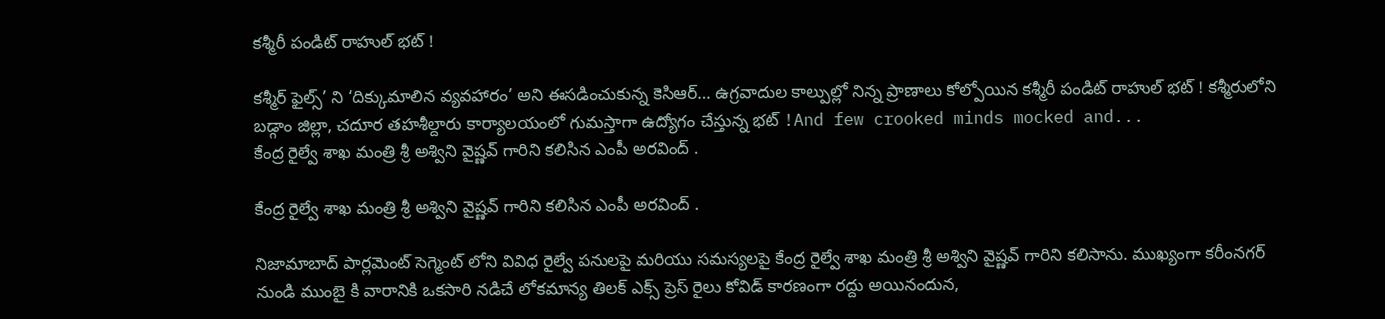కశ్మీరీ పండిట్ రాహుల్ భట్ !

కశ్మీర్ ఫైల్స్’ ని ‘దిక్కుమాలిన వ్యవహారం’ అని ఈసడించుకున్న కెసిఆర్… ఉగ్రవాదుల కాల్పుల్లో నిన్న ప్రాణాలు కోల్పోయిన కశ్మీరీ పండిట్ రాహుల్ భట్ ! కశ్మీరులోని బడ్గాం జిల్లా, చదూర తహశీల్దారు కార్యాలయంలో గుమస్తాగా ఉద్యోగం చేస్తున్న భట్ !And few crooked minds mocked and...
కేంద్ర రైల్వే శాఖ మంత్రి శ్రీ అశ్విని వైష్ణవ్ గారిని కలిసిన ఎంపీ అరవింద్ .

కేంద్ర రైల్వే శాఖ మంత్రి శ్రీ అశ్విని వైష్ణవ్ గారిని కలిసిన ఎంపీ అరవింద్ .

నిజామాబాద్ పార్లమెంట్ సెగ్మెంట్ లోని వివిధ రైల్వే పనులపై మరియు సమస్యలపై కేంద్ర రైల్వే శాఖ మంత్రి శ్రీ అశ్విని వైష్ణవ్ గారిని కలిసాను. ముఖ్యంగా కరీంనగర్ నుండి ముంబై కి వారానికి ఒకసారి నడిచే లోకమాన్య తిలక్ ఎక్స్ ప్రెస్ రైలు కోవిడ్ కారణంగా రద్దు అయినందున,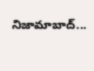నిజామాబాద్...